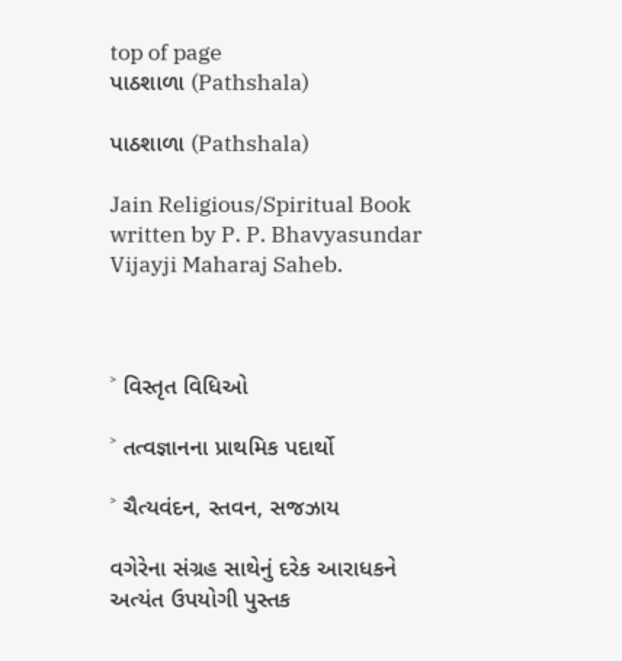top of page
પાઠશાળા (Pathshala)

પાઠશાળા (Pathshala)

Jain Religious/Spiritual Book written by P. P. Bhavyasundar Vijayji Maharaj Saheb.



˃ વિસ્તૃત વિધિઓ

˃ તત્વજ્ઞાનના પ્રાથમિક પદાર્થો

˃ ચૈત્યવંદન, સ્તવન, સજઝાય

વગેરેના સંગ્રહ સાથેનું દરેક આરાધકને અત્યંત ઉપયોગી પુસ્તક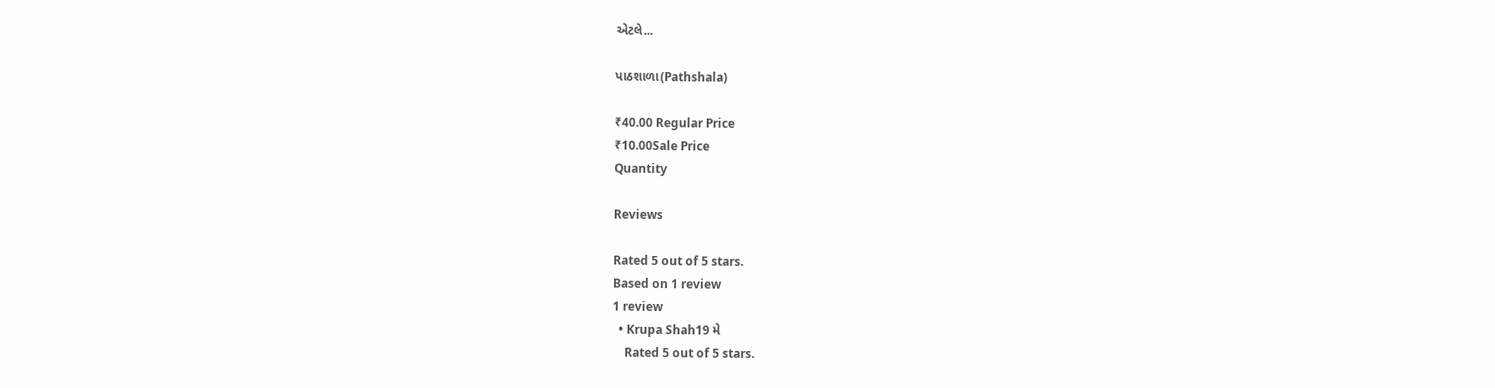એટલે...

પાઠશાળા(Pathshala)

₹40.00 Regular Price
₹10.00Sale Price
Quantity

Reviews

Rated 5 out of 5 stars.
Based on 1 review
1 review
  • Krupa Shah19 મે
    Rated 5 out of 5 stars.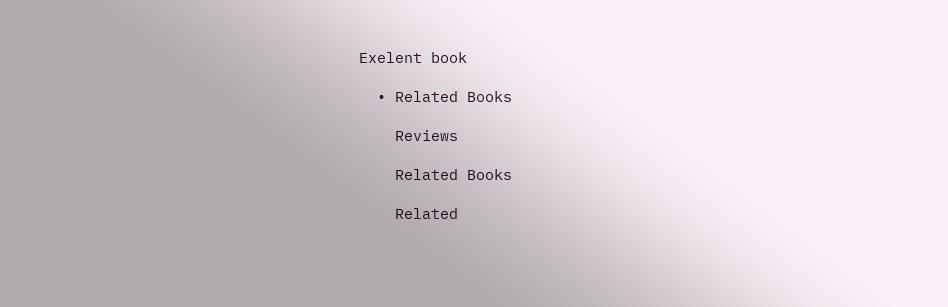Exelent book

  • Related Books

    Reviews

    Related Books

    Related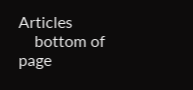Articles
    bottom of page